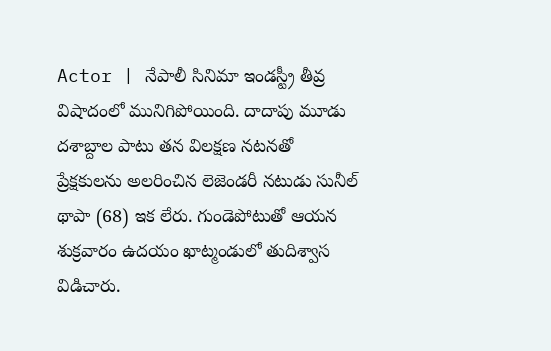Actor | నేపాలీ సినిమా ఇండస్ట్రీ తీవ్ర విషాదంలో మునిగిపోయింది. దాదాపు మూడు దశాబ్దాల పాటు తన విలక్షణ నటనతో ప్రేక్షకులను అలరించిన లెజెండరీ నటుడు సునీల్ థాపా (68) ఇక లేరు. గుండెపోటుతో ఆయన శుక్రవారం ఉదయం ఖాట్మండులో తుదిశ్వాస విడిచారు.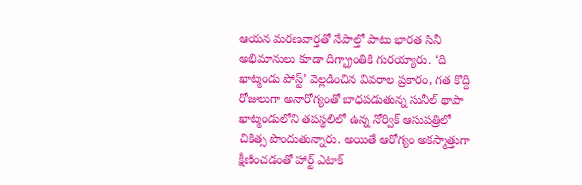ఆయన మరణవార్తతో నేపాల్తో పాటు భారత సినీ అభిమానులు కూడా దిగ్భ్రాంతికి గురయ్యారు. ‘ది ఖాట్మండు పోస్ట్’ వెల్లడించిన వివరాల ప్రకారం, గత కొద్ది రోజులుగా అనారోగ్యంతో బాధపడుతున్న సునీల్ థాపా ఖాట్మండులోని తపస్థలిలో ఉన్న నోర్విక్ ఆసుపత్రిలో చికిత్స పొందుతున్నారు. అయితే ఆరోగ్యం అకస్మాత్తుగా క్షీణించడంతో హార్ట్ ఎటాక్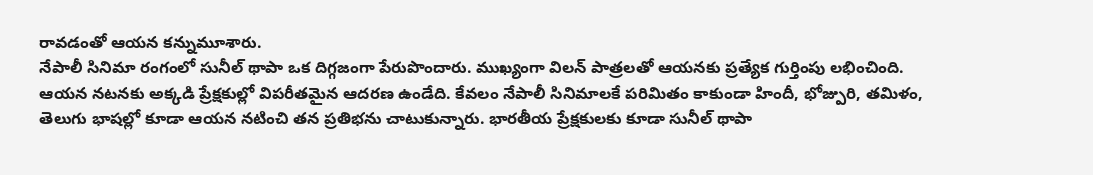రావడంతో ఆయన కన్నుమూశారు.
నేపాలీ సినిమా రంగంలో సునీల్ థాపా ఒక దిగ్గజంగా పేరుపొందారు. ముఖ్యంగా విలన్ పాత్రలతో ఆయనకు ప్రత్యేక గుర్తింపు లభించింది. ఆయన నటనకు అక్కడి ప్రేక్షకుల్లో విపరీతమైన ఆదరణ ఉండేది. కేవలం నేపాలీ సినిమాలకే పరిమితం కాకుండా హిందీ, భోజ్పురి, తమిళం, తెలుగు భాషల్లో కూడా ఆయన నటించి తన ప్రతిభను చాటుకున్నారు. భారతీయ ప్రేక్షకులకు కూడా సునీల్ థాపా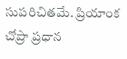సుపరిచితమే. ప్రియాంక చోప్రా ప్రధాన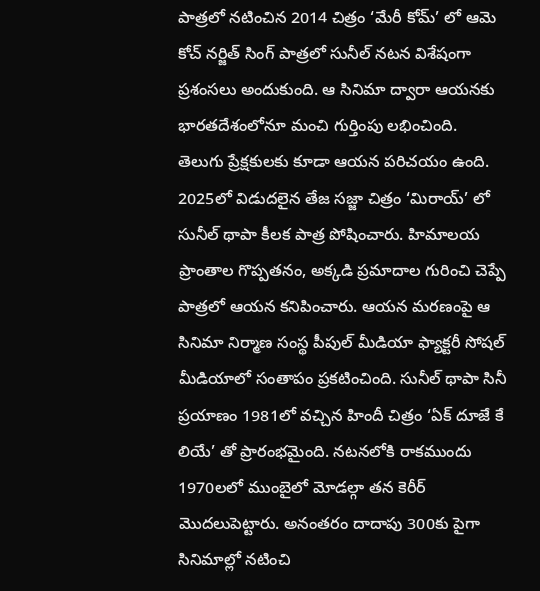పాత్రలో నటించిన 2014 చిత్రం ‘మేరీ కోమ్’ లో ఆమె కోచ్ నర్జిత్ సింగ్ పాత్రలో సునీల్ నటన విశేషంగా ప్రశంసలు అందుకుంది. ఆ సినిమా ద్వారా ఆయనకు భారతదేశంలోనూ మంచి గుర్తింపు లభించింది.
తెలుగు ప్రేక్షకులకు కూడా ఆయన పరిచయం ఉంది. 2025లో విడుదలైన తేజ సజ్జా చిత్రం ‘మిరాయ్’ లో సునీల్ థాపా కీలక పాత్ర పోషించారు. హిమాలయ ప్రాంతాల గొప్పతనం, అక్కడి ప్రమాదాల గురించి చెప్పే పాత్రలో ఆయన కనిపించారు. ఆయన మరణంపై ఆ సినిమా నిర్మాణ సంస్థ పీపుల్ మీడియా ఫ్యాక్టరీ సోషల్ మీడియాలో సంతాపం ప్రకటించింది. సునీల్ థాపా సినీ ప్రయాణం 1981లో వచ్చిన హిందీ చిత్రం ‘ఏక్ దూజే కే లియే’ తో ప్రారంభమైంది. నటనలోకి రాకముందు 1970లలో ముంబైలో మోడల్గా తన కెరీర్ మొదలుపెట్టారు. అనంతరం దాదాపు 300కు పైగా సినిమాల్లో నటించి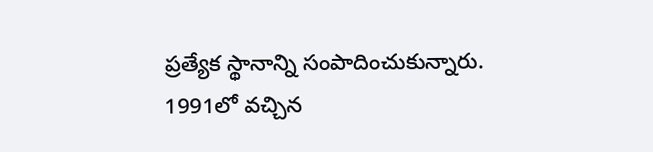ప్రత్యేక స్థానాన్ని సంపాదించుకున్నారు. 1991లో వచ్చిన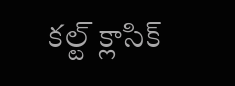కల్ట్ క్లాసిక్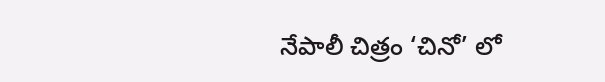నేపాలీ చిత్రం ‘చినో’ లో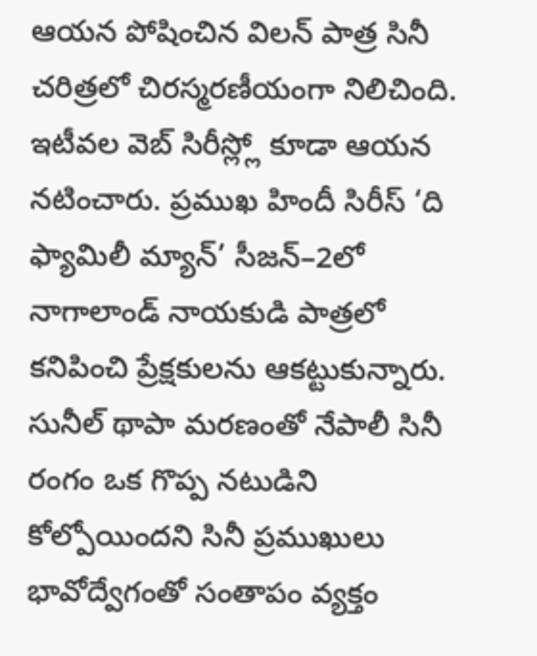ఆయన పోషించిన విలన్ పాత్ర సినీ చరిత్రలో చిరస్మరణీయంగా నిలిచింది. ఇటీవల వెబ్ సిరీస్ల్లో కూడా ఆయన నటించారు. ప్రముఖ హిందీ సిరీస్ ‘ది ఫ్యామిలీ మ్యాన్’ సీజన్–2లో నాగాలాండ్ నాయకుడి పాత్రలో కనిపించి ప్రేక్షకులను ఆకట్టుకున్నారు. సునీల్ థాపా మరణంతో నేపాలీ సినీ రంగం ఒక గొప్ప నటుడిని కోల్పోయిందని సినీ ప్రముఖులు భావోద్వేగంతో సంతాపం వ్యక్తం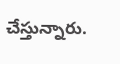చేస్తున్నారు.